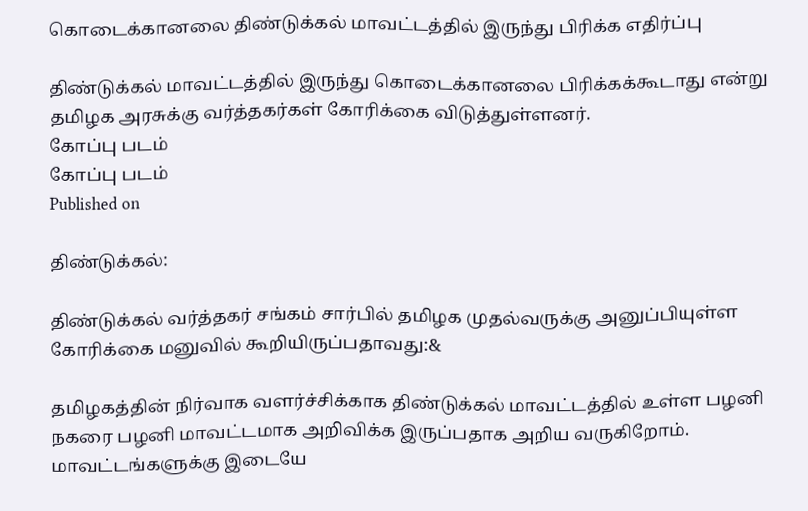கொடைக்கானலை திண்டுக்கல் மாவட்டத்தில் இருந்து பிரிக்க எதிர்ப்பு

திண்டுக்கல் மாவட்டத்தில் இருந்து கொடைக்கானலை பிரிக்கக்கூடாது என்று தமிழக அரசுக்கு வர்த்தகர்கள் கோரிக்கை விடுத்துள்ளனர்.
கோப்பு படம்
கோப்பு படம்
Published on

திண்டுக்கல்:

திண்டுக்கல் வர்த்தகர் சங்கம் சார்பில் தமிழக முதல்வருக்கு அனுப்பியுள்ள கோரிக்கை மனுவில் கூறியிருப்பதாவது:&

தமிழகத்தின் நிர்வாக வளர்ச்சிக்காக திண்டுக்கல் மாவட்டத்தில் உள்ள பழனி நகரை பழனி மாவட்டமாக அறிவிக்க இருப்பதாக அறிய வருகிறோம். மாவட்டங்களுக்கு இடையே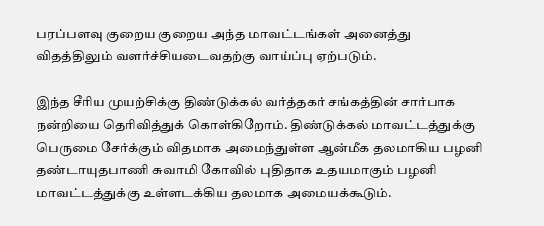பரப்பளவு குறைய குறைய அந்த மாவட்டங்கள் அனைத்து விதத்திலும் வளர்ச்சியடைவதற்கு வாய்ப்பு ஏற்படும்.

இந்த சீரிய முயற்சிக்கு திண்டுக்கல் வர்த்தகர் சங்கத்தின் சார்பாக நன்றியை தெரிவித்துக் கொள்கிறோம். திண்டுக்கல் மாவட்டத்துக்கு பெருமை சேர்க்கும் விதமாக அமைந்துள்ள ஆன்மீக தலமாகிய பழனி தண்டாயுதபாணி சுவாமி கோவில் புதிதாக உதயமாகும் பழனி மாவட்டத்துக்கு உள்ளடக்கிய தலமாக அமையக்கூடும்.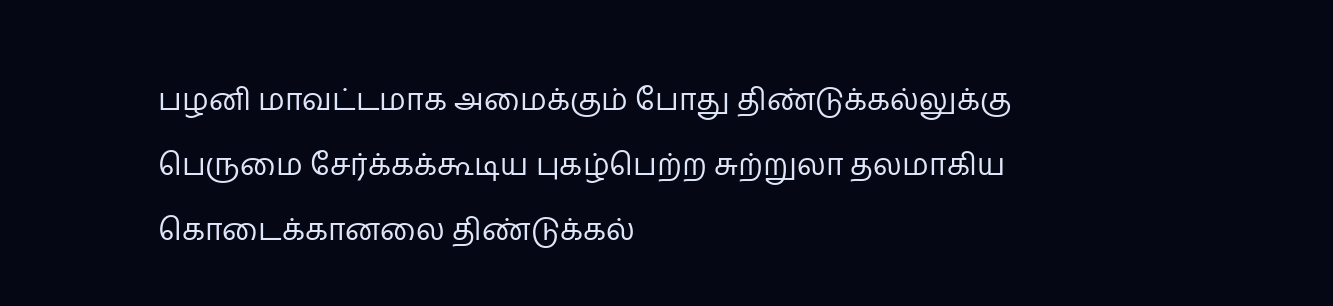பழனி மாவட்டமாக அமைக்கும் போது திண்டுக்கல்லுக்கு பெருமை சேர்க்கக்கூடிய புகழ்பெற்ற சுற்றுலா தலமாகிய கொடைக்கானலை திண்டுக்கல்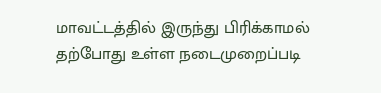மாவட்டத்தில் இருந்து பிரிக்காமல் தற்போது உள்ள நடைமுறைப்படி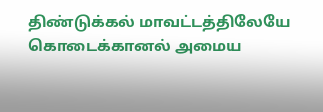திண்டுக்கல் மாவட்டத்திலேயே கொடைக்கானல் அமைய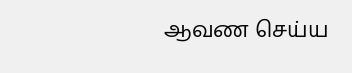ஆவண செய்ய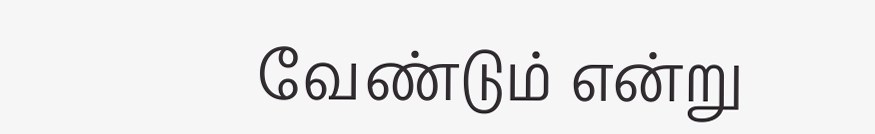வேண்டும் என்று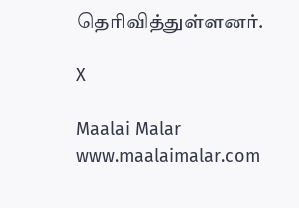தெரிவித்துள்ளனர்.

X

Maalai Malar
www.maalaimalar.com